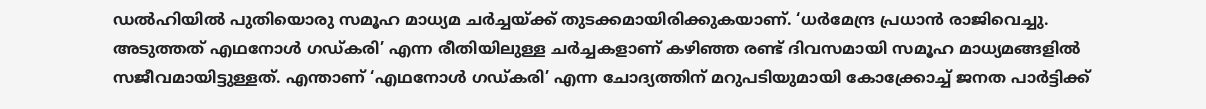ഡൽഹിയിൽ പുതിയൊരു സമൂഹ മാധ്യമ ചർച്ചയ്ക്ക് തുടക്കമായിരിക്കുകയാണ്. ‘ധർമേന്ദ്ര പ്രധാൻ രാജിവെച്ചു.
അടുത്തത് എഥനോൾ ഗഡ്കരി’ എന്ന രീതിയിലുള്ള ചർച്ചകളാണ് കഴിഞ്ഞ രണ്ട് ദിവസമായി സമൂഹ മാധ്യമങ്ങളിൽ സജീവമായിട്ടുള്ളത്. എന്താണ് ‘എഥനോൾ ഗഡ്കരി’ എന്ന ചോദ്യത്തിന് മറുപടിയുമായി കോക്ക്രോച്ച് ജനത പാർട്ടിക്ക്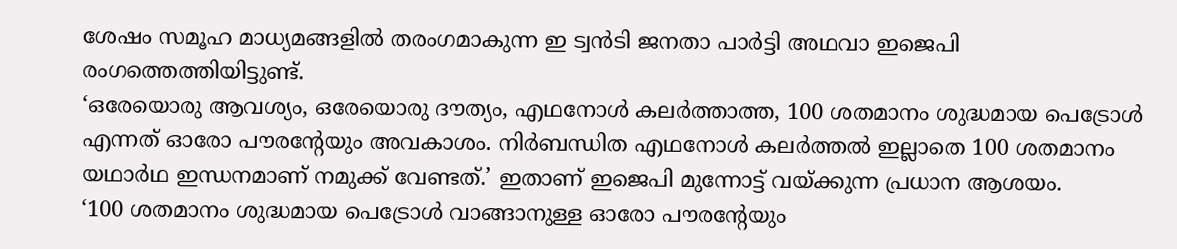ശേഷം സമൂഹ മാധ്യമങ്ങളിൽ തരംഗമാകുന്ന ഇ ട്വൻടി ജനതാ പാർട്ടി അഥവാ ഇജെപി രംഗത്തെത്തിയിട്ടുണ്ട്.
‘ഒരേയൊരു ആവശ്യം, ഒരേയൊരു ദൗത്യം, എഥനോൾ കലർത്താത്ത, 100 ശതമാനം ശുദ്ധമായ പെട്രോൾ എന്നത് ഓരോ പൗരന്റേയും അവകാശം. നിർബന്ധിത എഥനോൾ കലർത്തൽ ഇല്ലാതെ 100 ശതമാനം യഥാർഥ ഇന്ധനമാണ് നമുക്ക് വേണ്ടത്.’ ഇതാണ് ഇജെപി മുന്നോട്ട് വയ്ക്കുന്ന പ്രധാന ആശയം.
‘100 ശതമാനം ശുദ്ധമായ പെട്രോൾ വാങ്ങാനുള്ള ഓരോ പൗരന്റേയും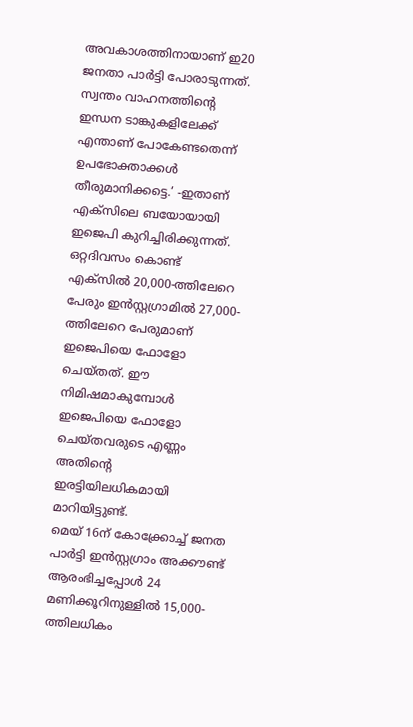അവകാശത്തിനായാണ് ഇ20 ജനതാ പാർട്ടി പോരാടുന്നത്. സ്വന്തം വാഹനത്തിൻ്റെ ഇന്ധന ടാങ്കുകളിലേക്ക് എന്താണ് പോകേണ്ടതെന്ന് ഉപഭോക്താക്കൾ തീരുമാനിക്കട്ടെ.’ -ഇതാണ് എക്സിലെ ബയോയായി ഇജെപി കുറിച്ചിരിക്കുന്നത്.
ഒറ്റദിവസം കൊണ്ട് എക്സിൽ 20,000-ത്തിലേറെ പേരും ഇൻസ്റ്റഗ്രാമിൽ 27,000-ത്തിലേറെ പേരുമാണ് ഇജെപിയെ ഫോളോ ചെയ്തത്. ഈ നിമിഷമാകുമ്പോൾ ഇജെപിയെ ഫോളോ ചെയ്തവരുടെ എണ്ണം അതിൻ്റെ ഇരട്ടിയിലധികമായി മാറിയിട്ടുണ്ട്.
മെയ് 16ന് കോക്ക്രോച്ച് ജനത പാർട്ടി ഇൻസ്റ്റഗ്രാം അക്കൗണ്ട് ആരംഭിച്ചപ്പോൾ 24 മണിക്കൂറിനുള്ളിൽ 15,000-ത്തിലധികം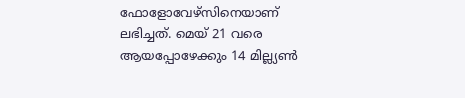ഫോളോവേഴ്സിനെയാണ് ലഭിച്ചത്. മെയ് 21 വരെ ആയപ്പോഴേക്കും 14 മില്ല്യൺ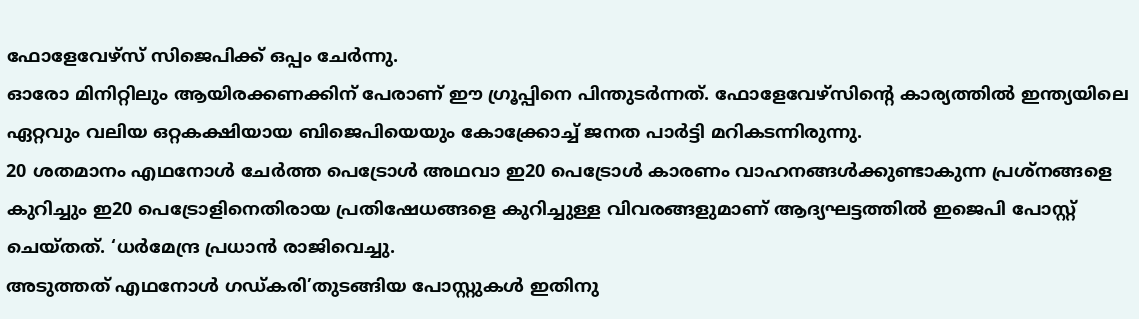ഫോളേവേഴ്സ് സിജെപിക്ക് ഒപ്പം ചേർന്നു.
ഓരോ മിനിറ്റിലും ആയിരക്കണക്കിന് പേരാണ് ഈ ഗ്രൂപ്പിനെ പിന്തുടർന്നത്. ഫോളേവേഴ്സിൻ്റെ കാര്യത്തിൽ ഇന്ത്യയിലെ ഏറ്റവും വലിയ ഒറ്റകക്ഷിയായ ബിജെപിയെയും കോക്ക്രോച്ച് ജനത പാർട്ടി മറികടന്നിരുന്നു.
20 ശതമാനം എഥനോൾ ചേർത്ത പെട്രോൾ അഥവാ ഇ20 പെട്രോൾ കാരണം വാഹനങ്ങൾക്കുണ്ടാകുന്ന പ്രശ്നങ്ങളെ കുറിച്ചും ഇ20 പെട്രോളിനെതിരായ പ്രതിഷേധങ്ങളെ കുറിച്ചുള്ള വിവരങ്ങളുമാണ് ആദ്യഘട്ടത്തിൽ ഇജെപി പോസ്റ്റ് ചെയ്തത്. ‘ധർമേന്ദ്ര പ്രധാൻ രാജിവെച്ചു.
അടുത്തത് എഥനോൾ ഗഡ്കരി’തുടങ്ങിയ പോസ്റ്റുകൾ ഇതിനു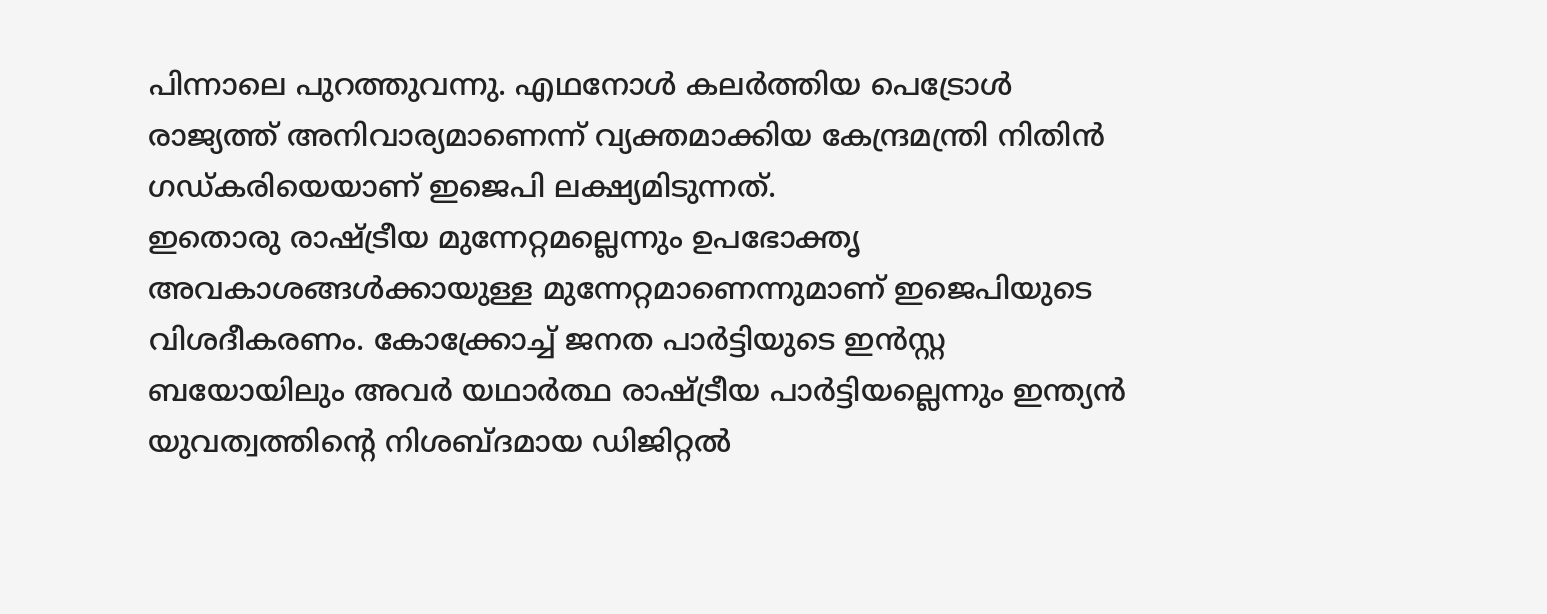പിന്നാലെ പുറത്തുവന്നു. എഥനോൾ കലർത്തിയ പെട്രോൾ രാജ്യത്ത് അനിവാര്യമാണെന്ന് വ്യക്തമാക്കിയ കേന്ദ്രമന്ത്രി നിതിൻ ഗഡ്കരിയെയാണ് ഇജെപി ലക്ഷ്യമിടുന്നത്.
ഇതൊരു രാഷ്ട്രീയ മുന്നേറ്റമല്ലെന്നും ഉപഭോക്തൃ അവകാശങ്ങൾക്കായുള്ള മുന്നേറ്റമാണെന്നുമാണ് ഇജെപിയുടെ വിശദീകരണം. കോക്ക്രോച്ച് ജനത പാർട്ടിയുടെ ഇൻസ്റ്റ ബയോയിലും അവർ യഥാർത്ഥ രാഷ്ട്രീയ പാർട്ടിയല്ലെന്നും ഇന്ത്യൻ യുവത്വത്തിൻ്റെ നിശബ്ദമായ ഡിജിറ്റൽ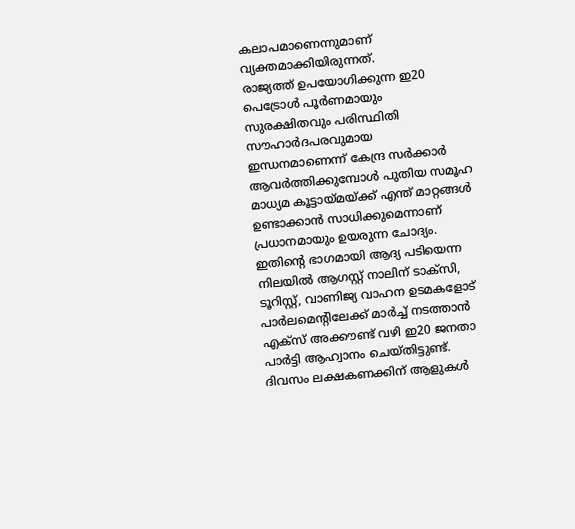കലാപമാണെന്നുമാണ് വ്യക്തമാക്കിയിരുന്നത്.
രാജ്യത്ത് ഉപയോഗിക്കുന്ന ഇ20 പെട്രോൾ പൂർണമായും സുരക്ഷിതവും പരിസ്ഥിതി സൗഹാർദപരവുമായ ഇന്ധനമാണെന്ന് കേന്ദ്ര സർക്കാർ ആവർത്തിക്കുമ്പോൾ പുതിയ സമൂഹ മാധ്യമ കൂട്ടായ്മയ്ക്ക് എന്ത് മാറ്റങ്ങൾ ഉണ്ടാക്കാൻ സാധിക്കുമെന്നാണ് പ്രധാനമായും ഉയരുന്ന ചോദ്യം. ഇതിന്റെ ഭാഗമായി ആദ്യ പടിയെന്ന നിലയിൽ ആഗസ്റ്റ് നാലിന് ടാക്സി, ടൂറിസ്റ്റ്, വാണിജ്യ വാഹന ഉടമകളോട് പാർലമെൻ്റിലേക്ക് മാർച്ച് നടത്താൻ എക്സ് അക്കൗണ്ട് വഴി ഇ20 ജനതാ പാർട്ടി ആഹ്വാനം ചെയ്തിട്ടുണ്ട്.
ദിവസം ലക്ഷകണക്കിന് ആളുകൾ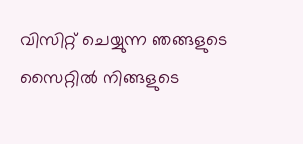വിസിറ്റ് ചെയ്യുന്ന ഞങ്ങളുടെ സൈറ്റിൽ നിങ്ങളുടെ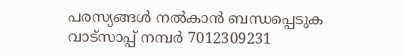പരസ്യങ്ങൾ നൽകാൻ ബന്ധപ്പെടുക വാട്സാപ്പ് നമ്പർ 7012309231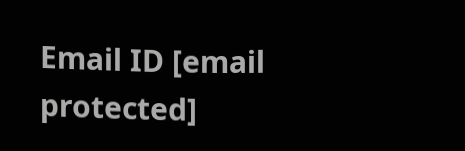Email ID [email protected]